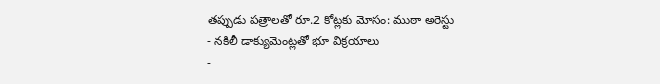తప్పుడు పత్రాలతో రూ.2 కోట్లకు మోసం: ముఠా అరెస్టు
- నకిలీ డాక్యుమెంట్లతో భూ విక్రయాలు
-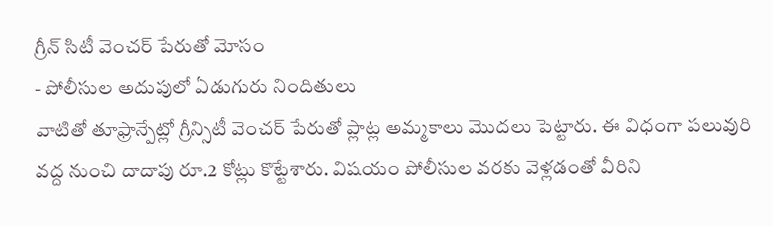గ్రీన్ సిటీ వెంచర్ పేరుతో మోసం
- పోలీసుల అదుపులో ఏడుగురు నిందితులు
వాటితో తూఫ్రాన్పేట్లో గ్రీన్సిటీ వెంచర్ పేరుతో ప్లాట్ల అమ్మకాలు మొదలు పెట్టారు. ఈ విధంగా పలువురి వద్ద నుంచి దాదాపు రూ.2 కోట్లు కొట్టేశారు. విషయం పోలీసుల వరకు వెళ్లడంతో వీరిని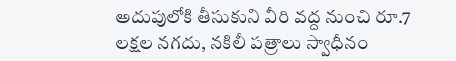అదుపులోకి తీసుకుని వీరి వద్ద నుంచి రూ.7 లక్షల నగదు, నకిలీ పత్రాలు స్వాధీనం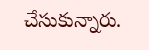చేసుకున్నారు.